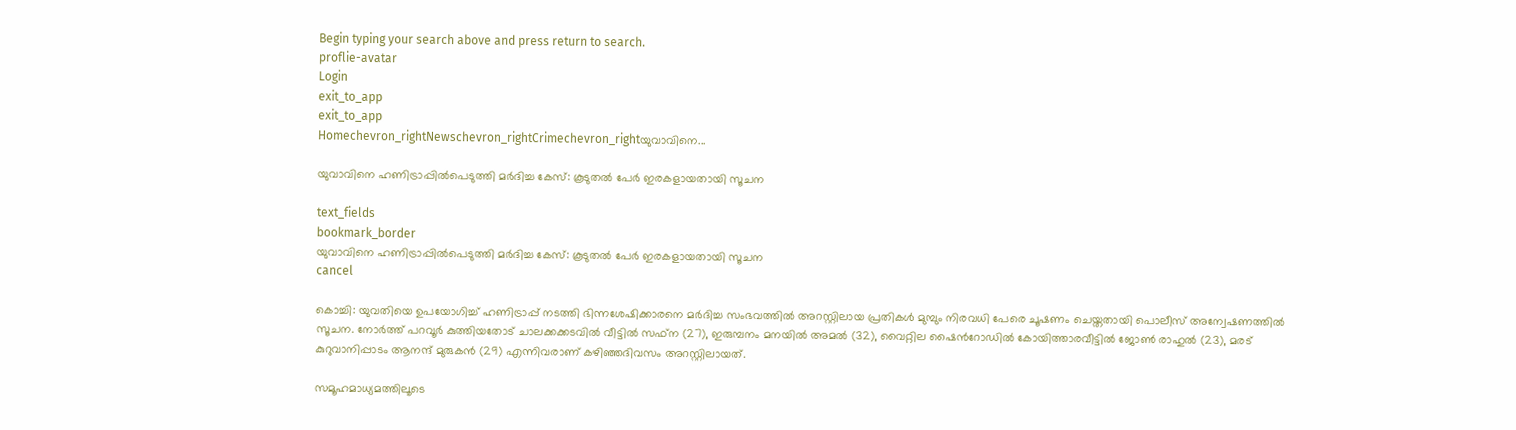Begin typing your search above and press return to search.
proflie-avatar
Login
exit_to_app
exit_to_app
Homechevron_rightNewschevron_rightCrimechevron_rightയുവാവിനെ...

യുവാവിനെ ഹണിട്രാപ്പിൽപെടുത്തി മർദിച്ച കേസ്: കൂടുതൽ പേർ ഇരകളായതായി സൂചന

text_fields
bookmark_border
യുവാവിനെ ഹണിട്രാപ്പിൽപെടുത്തി മർദിച്ച കേസ്: കൂടുതൽ പേർ ഇരകളായതായി സൂചന
cancel

കൊച്ചി: യുവതിയെ ഉപയോഗിച്ച് ഹണിട്രാപ്പ് നടത്തി ഭിന്നശേഷിക്കാരനെ മർദിച്ച സംഭവത്തിൽ അറസ്റ്റിലായ പ്രതികൾ മുമ്പും നിരവധി പേരെ ചൂഷണം ചെയ്തതായി പൊലീസ് അന്വേഷണത്തിൽ സൂചന. നോർത്ത് പറവൂർ കുത്തിയതോട് ചാലക്കക്കടവിൽ വീട്ടിൽ സഫ്ന (27), ഇരുമ്പനം മനയിൽ അമൽ ‍(32), വൈറ്റില ഷൈൻ‌റോഡിൽ കോയിത്താരവീട്ടിൽ ജോൺ രാഹുൽ (23), മരട് കുറുവാനിപ്പാടം ആനന്ദ് മുരുകൻ ‍(29) എന്നിവരാണ് കഴിഞ്ഞദിവസം അറസ്റ്റിലായത്.

സമൂഹമാധ്യമത്തിലൂടെ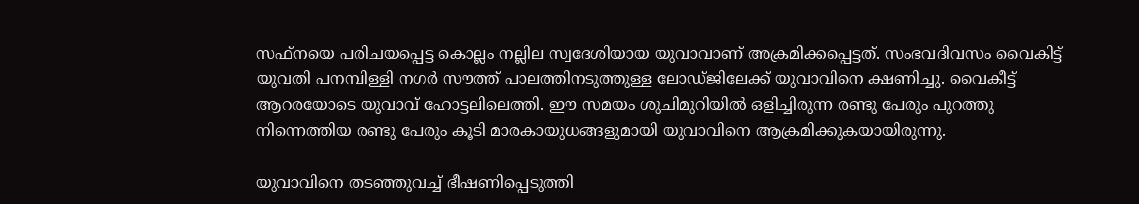സഫ്നയെ പരിചയപ്പെട്ട കൊല്ലം നല്ലില സ്വദേശിയായ യുവാവാണ് അക്രമിക്കപ്പെട്ടത്. സംഭവദിവസം വൈകിട്ട് യുവതി പനമ്പിള്ളി നഗർ സൗത്ത് പാലത്തിനടുത്തുള്ള ലോഡ്ജിലേക്ക് യുവാവിനെ ക്ഷണിച്ചു. വൈകീട്ട് ആറരയോടെ യുവാവ് ഹോട്ടലിലെത്തി. ഈ സമയം ശുചിമുറിയിൽ ഒളിച്ചിരുന്ന രണ്ടു പേരും പുറത്തു നിന്നെത്തിയ രണ്ടു പേരും കൂടി മാരകായുധങ്ങളുമായി യുവാവിനെ ആക്രമിക്കുകയായിരുന്നു.

യുവാവിനെ തടഞ്ഞുവച്ച് ഭീഷണിപ്പെടുത്തി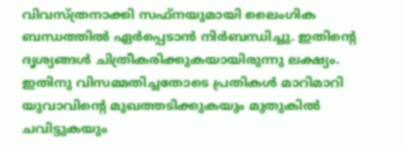വിവസ്ത്രനാക്കി സഫ്നയുമായി ലൈംഗിക ബന്ധത്തിൽ ഏർപ്പെടാൻ നിർബന്ധിച്ചു. ഇതിന്റെ ദൃശ്യങ്ങൾ ചിത്രീകരിക്കുകയായിരുന്നു ലക്ഷ്യം. ഇതിനു വിസമ്മതിച്ചതോടെ പ്രതികൾ മാറിമാറി യുവാവിന്റെ മുഖത്തടിക്കുകയും മുതുകിൽ ചവിട്ടുകയും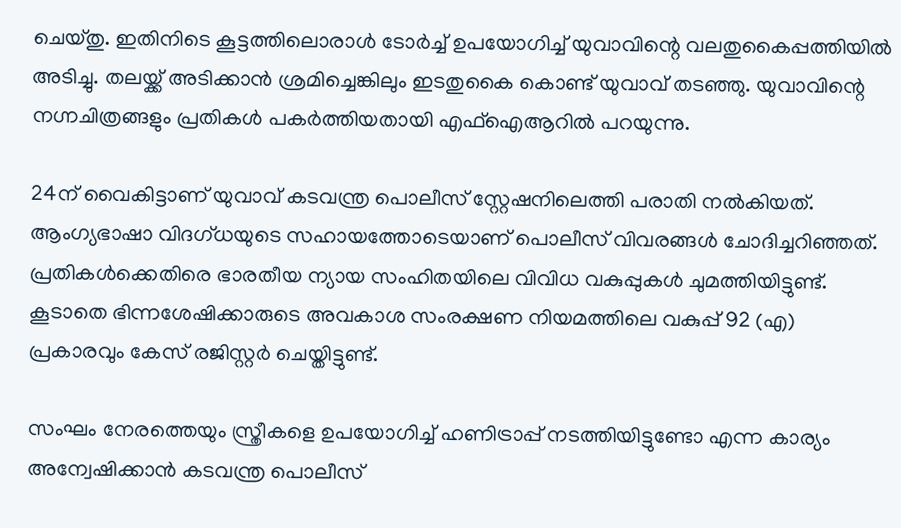ചെയ്തു. ഇതിനിടെ കൂട്ടത്തിലൊരാൾ ടോർച്ച് ഉപയോഗിച്ച് യുവാവിന്റെ വലതുകൈപ്പത്തിയിൽ അടിച്ചു. തലയ്ക്ക് അടിക്കാൻ ശ്രമിച്ചെങ്കിലും ഇടതുകൈ കൊണ്ട് യുവാവ് തടഞ്ഞു. യുവാവിന്റെ നഗ്നചിത്രങ്ങളും പ്രതികൾ പകർത്തിയതായി എഫ്ഐആറില്‍ പറയുന്നു.

24ന് വൈകിട്ടാണ് യുവാവ് കടവന്ത്ര പൊലീസ് സ്റ്റേഷനിലെത്തി പരാതി നൽകിയത്. ആംഗ്യഭാഷാ വിദഗ്ധയുടെ സഹായത്തോടെയാണ് പൊലീസ് വിവരങ്ങൾ ചോദിച്ചറിഞ്ഞത്. പ്രതികൾക്കെതിരെ ഭാരതീയ ന്യായ സംഹിതയിലെ വിവിധ വകുപ്പുകൾ ചുമത്തിയിട്ടുണ്ട്. കൂടാതെ ഭിന്നശേഷിക്കാരുടെ അവകാശ സംരക്ഷണ നിയമത്തിലെ വകുപ്പ് 92 (എ) പ്രകാരവും കേസ് രജിസ്റ്റർ ചെയ്തിട്ടുണ്ട്.

സംഘം നേരത്തെയും സ്ത്രീകളെ ഉപയോഗിച്ച് ഹണിട്രാപ്പ് നടത്തിയിട്ടുണ്ടോ എന്ന കാര്യം അന്വേഷിക്കാൻ കടവന്ത്ര പൊലീസ്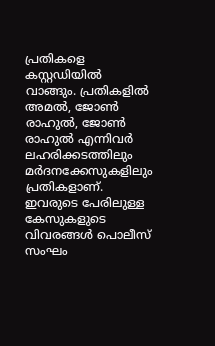പ്രതികളെ കസ്റ്റഡിയിൽ വാങ്ങും. പ്രതികളിൽ അമൽ, ജോൺ രാഹുൽ, ജോൺ രാഹുൽ എന്നിവർ ലഹരിക്കടത്തിലും മർദനക്കേസുകളിലും പ്രതികളാണ്. ഇവരുടെ പേരിലുള്ള കേസുകളുടെ വിവരങ്ങൾ പൊലീസ് സംഘം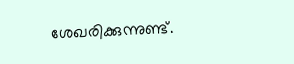ശേഖരിക്കുന്നുണ്ട്.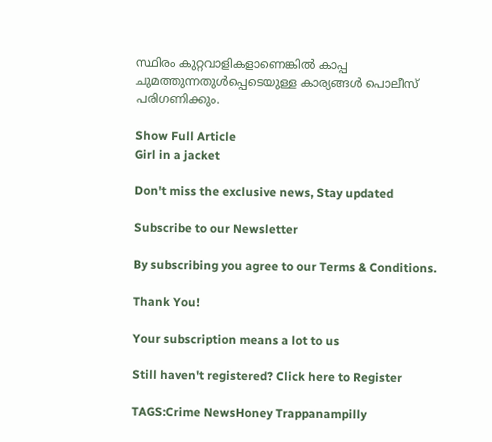സ്ഥിരം കുറ്റവാളികളാണെങ്കിൽ കാപ്പ ചുമത്തുന്നതുൾപ്പെടെയുള്ള കാര്യങ്ങൾ പൊലീസ് പരിഗണിക്കും.

Show Full Article
Girl in a jacket

Don't miss the exclusive news, Stay updated

Subscribe to our Newsletter

By subscribing you agree to our Terms & Conditions.

Thank You!

Your subscription means a lot to us

Still haven't registered? Click here to Register

TAGS:Crime NewsHoney Trappanampilly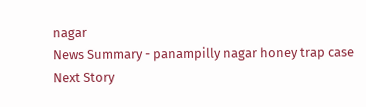nagar
News Summary - panampilly nagar honey trap case
Next Story